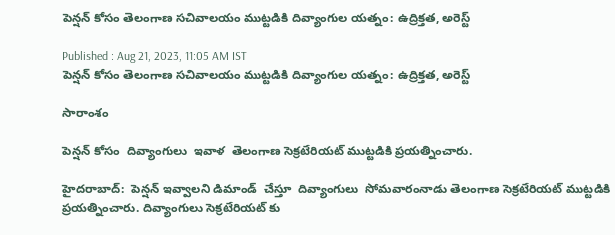పెన్షన్ కోసం తెలంగాణ సచివాలయం ముట్టడికి దివ్యాంగుల యత్నం: ఉద్రిక్తత, అరెస్ట్

Published : Aug 21, 2023, 11:05 AM IST
పెన్షన్ కోసం తెలంగాణ సచివాలయం ముట్టడికి దివ్యాంగుల యత్నం: ఉద్రిక్తత, అరెస్ట్

సారాంశం

పెన్షన్ కోసం  దివ్యాంగులు  ఇవాళ  తెలంగాణ సెక్రటేరియట్ ముట్టడికి ప్రయత్నించారు.

హైదరాబాద్:  పెన్షన్ ఇవ్వాలని డిమాండ్  చేస్తూ  దివ్యాంగులు  సోమవారంనాడు తెలంగాణ సెక్రటేరియట్‌ ముట్టడికి ప్రయత్నించారు. దివ్యాంగులు సెక్రటేరియట్ కు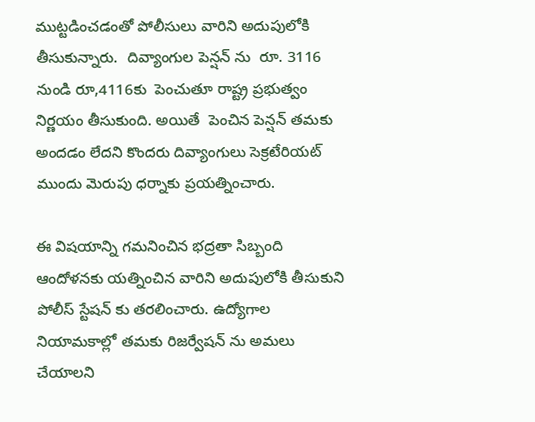ముట్టడించడంతో పోలీసులు వారిని అదుపులోకి తీసుకున్నారు.  దివ్యాంగుల పెన్షన్ ను  రూ. 3116 నుండి రూ,4116కు  పెంచుతూ రాష్ట్ర ప్రభుత్వం  నిర్ణయం తీసుకుంది. అయితే  పెంచిన పెన్షన్ తమకు అందడం లేదని కొందరు దివ్యాంగులు సెక్రటేరియట్ ముందు మెరుపు ధర్నాకు ప్రయత్నించారు.

ఈ విషయాన్ని గమనించిన భద్రతా సిబ్బంది  ఆందోళనకు యత్నించిన వారిని అదుపులోకి తీసుకుని పోలీస్ స్టేషన్ కు తరలించారు. ఉద్యోగాల నియామకాల్లో తమకు రిజర్వేషన్ ను అమలు చేయాలని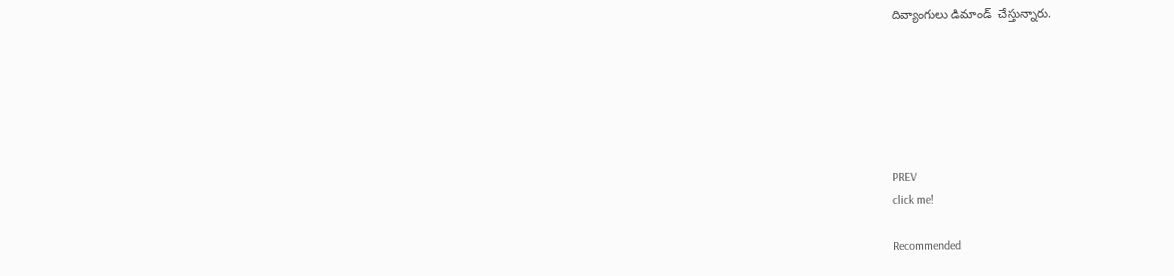దివ్యాంగులు డిమాండ్  చేస్తున్నారు.






PREV
click me!

Recommended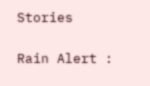Stories

Rain Alert :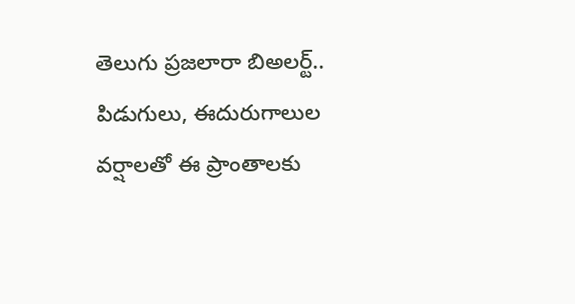తెలుగు ప్రజలారా బిఅలర్ట్.. పిడుగులు, ఈదురుగాలుల వర్షాలతో ఈ ప్రాంతాలకు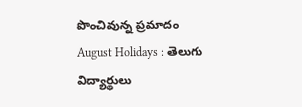పొంచివున్న ప్రమాదం
August Holidays : తెలుగు విద్యార్థులు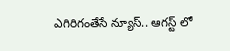ఎగిరిగంతేసే న్యూస్.. ఆగస్ట్ లో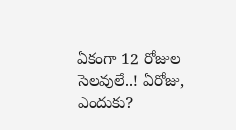ఏకంగా 12 రోజుల సెలవులే..! ఏరోజు, ఎందుకు?